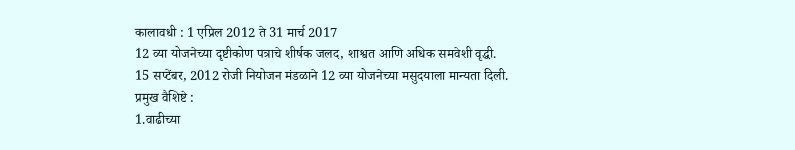कालावधी : 1 एप्रिल 2012 ते 31 मार्च 2017
12 व्या योजनेच्या दृष्टीकोण पत्राचे शीर्षक जलद, शाश्वत आणि अधिक समवेशी वृद्धी.
15 सप्टेंबर, 2012 रोजी नियोजन मंडळाने 12 व्या योजनेच्या मसुदयाला मान्यता दिली.
प्रमुख वैशिष्टे :
1.वाढीच्या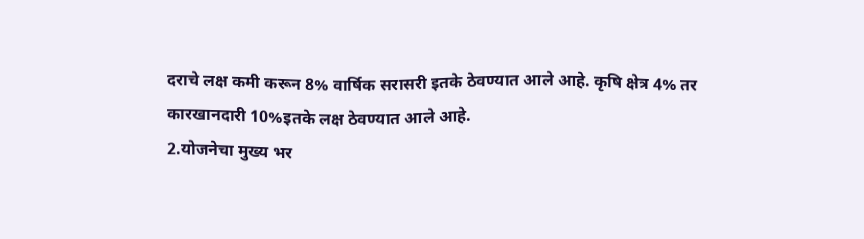दराचे लक्ष कमी करून 8% वार्षिक सरासरी इतके ठेवण्यात आले आहे. कृषि क्षेत्र 4% तर कारखानदारी 10%इतके लक्ष ठेवण्यात आले आहे.
2.योजनेचा मुख्य भर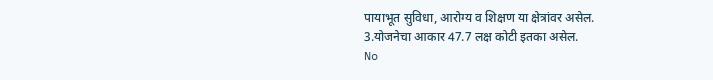पायाभूत सुविधा, आरोग्य व शिक्षण या क्षेत्रांवर असेल.
3.योजनेचा आकार 47.7 लक्ष कोटी इतका असेल.
No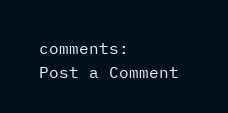comments:
Post a Comment